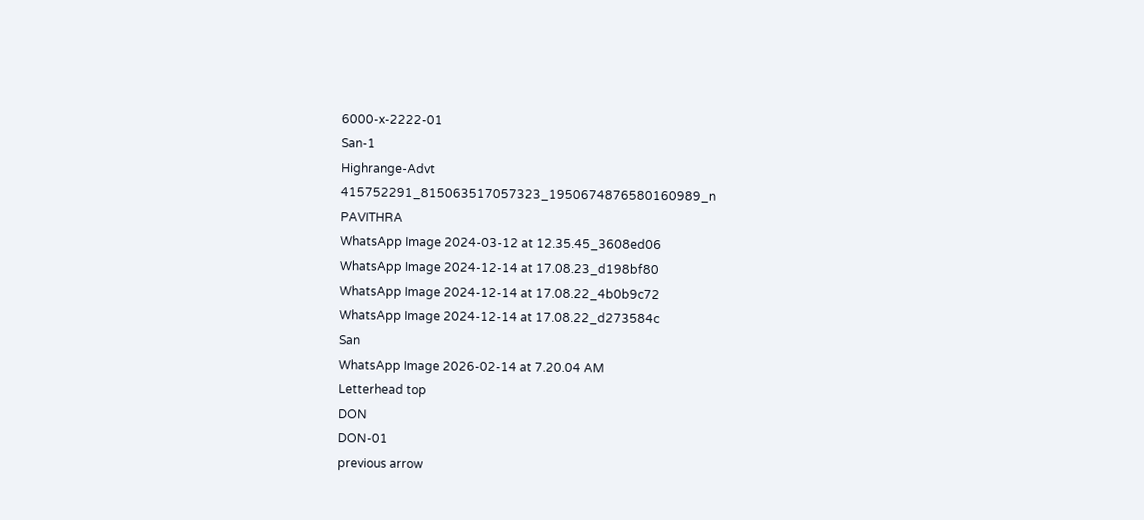6000-x-2222-01
San-1
Highrange-Advt
415752291_815063517057323_1950674876580160989_n
PAVITHRA
WhatsApp Image 2024-03-12 at 12.35.45_3608ed06
WhatsApp Image 2024-12-14 at 17.08.23_d198bf80
WhatsApp Image 2024-12-14 at 17.08.22_4b0b9c72
WhatsApp Image 2024-12-14 at 17.08.22_d273584c
San
WhatsApp Image 2026-02-14 at 7.20.04 AM
Letterhead top
DON
DON-01
previous arrow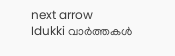next arrow
Idukki വാര്‍ത്തകള്‍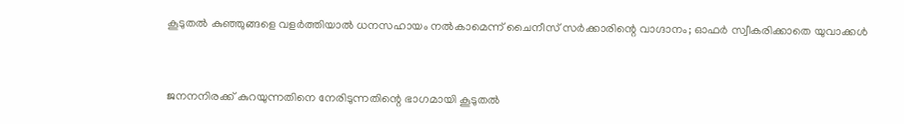കൂടുതല്‍ കുഞ്ഞുങ്ങളെ വളര്‍ത്തിയാല്‍ ധനസഹായം നല്‍കാമെന്ന് ചൈനീസ് സര്‍ക്കാരിന്റെ വാഗ്ദാനം; ഓഫര്‍ സ്വീകരിക്കാതെ യുവാക്കള്‍



ജനനനിരക്ക് കുറയുന്നതിനെ നേരിടുന്നതിന്റെ ഭാഗമായി കൂടുതല്‍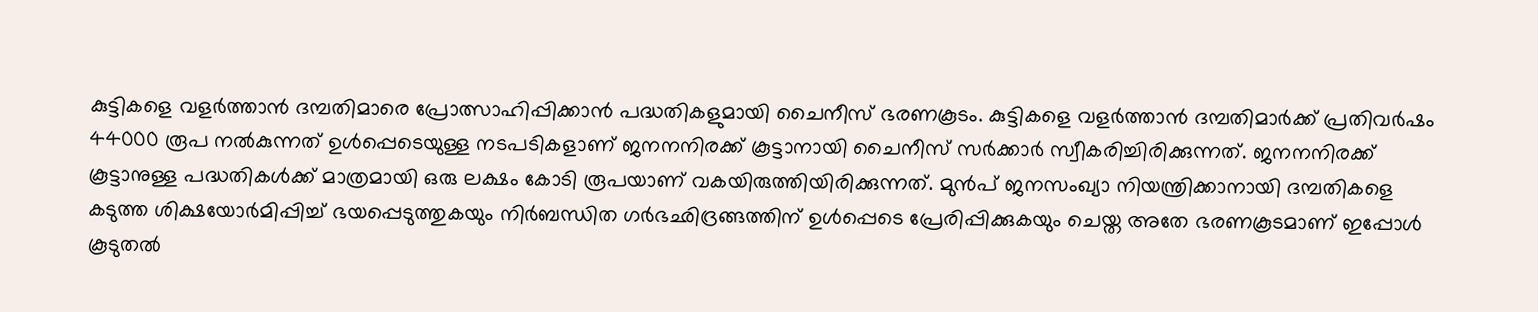കുട്ടികളെ വളര്‍ത്താന്‍ ദമ്പതിമാരെ പ്രോത്സാഹിപ്പിക്കാന്‍ പദ്ധതികളുമായി ചൈനീസ് ഭരണകൂടം. കുട്ടികളെ വളര്‍ത്താന്‍ ദമ്പതിമാര്‍ക്ക് പ്രതിവര്‍ഷം 44000 രൂപ നല്‍കുന്നത് ഉള്‍പ്പെടെയുള്ള നടപടികളാണ് ജനനനിരക്ക് കൂട്ടാനായി ചൈനീസ് സര്‍ക്കാര്‍ സ്വീകരിച്ചിരിക്കുന്നത്. ജനനനിരക്ക് കൂട്ടാനുള്ള പദ്ധതികള്‍ക്ക് മാത്രമായി ഒരു ലക്ഷം കോടി രൂപയാണ് വകയിരുത്തിയിരിക്കുന്നത്. മുന്‍പ് ജനസംഖ്യാ നിയന്ത്രിക്കാനായി ദമ്പതികളെ കടുത്ത ശിക്ഷയോര്‍മിപ്പിച്ച് ഭയപ്പെടുത്തുകയും നിര്‍ബന്ധിത ഗര്‍ഭഛിദ്രങ്ങത്തിന് ഉള്‍പ്പെടെ പ്രേരിപ്പിക്കുകയും ചെയ്ത അതേ ഭരണകൂടമാണ് ഇപ്പോള്‍ കൂടുതല്‍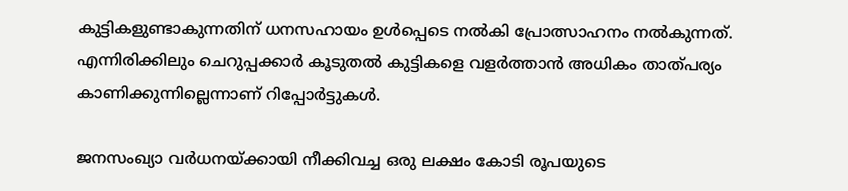കുട്ടികളുണ്ടാകുന്നതിന് ധനസഹായം ഉള്‍പ്പെടെ നല്‍കി പ്രോത്സാഹനം നല്‍കുന്നത്. എന്നിരിക്കിലും ചെറുപ്പക്കാര്‍ കൂടുതല്‍ കുട്ടികളെ വളര്‍ത്താന്‍ അധികം താത്പര്യം കാണിക്കുന്നില്ലെന്നാണ് റിപ്പോര്‍ട്ടുകള്‍.

ജനസംഖ്യാ വര്‍ധനയ്ക്കായി നീക്കിവച്ച ഒരു ലക്ഷം കോടി രൂപയുടെ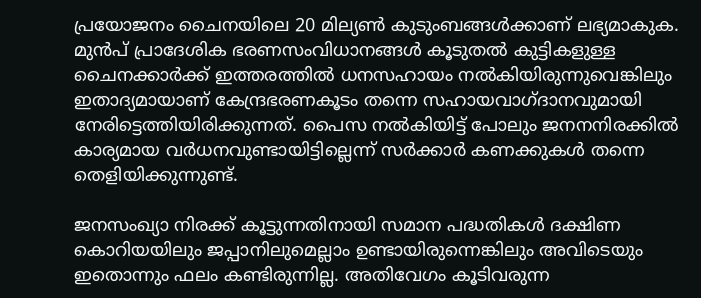പ്രയോജനം ചൈനയിലെ 20 മില്യണ്‍ കുടുംബങ്ങള്‍ക്കാണ് ലഭ്യമാകുക. മുന്‍പ് പ്രാദേശിക ഭരണസംവിധാനങ്ങള്‍ കൂടുതല്‍ കുട്ടികളുള്ള ചൈനക്കാര്‍ക്ക് ഇത്തരത്തില്‍ ധനസഹായം നല്‍കിയിരുന്നുവെങ്കിലും ഇതാദ്യമായാണ് കേന്ദ്രഭരണകൂടം തന്നെ സഹായവാഗ്ദാനവുമായി നേരിട്ടെത്തിയിരിക്കുന്നത്. പൈസ നല്‍കിയിട്ട് പോലും ജനനനിരക്കില്‍ കാര്യമായ വര്‍ധനവുണ്ടായിട്ടില്ലെന്ന് സര്‍ക്കാര്‍ കണക്കുകള്‍ തന്നെ തെളിയിക്കുന്നുണ്ട്.

ജനസംഖ്യാ നിരക്ക് കൂട്ടുന്നതിനായി സമാന പദ്ധതികള്‍ ദക്ഷിണ കൊറിയയിലും ജപ്പാനിലുമെല്ലാം ഉണ്ടായിരുന്നെങ്കിലും അവിടെയും ഇതൊന്നും ഫലം കണ്ടിരുന്നില്ല. അതിവേഗം കൂടിവരുന്ന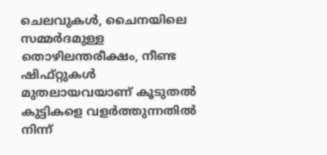ചെലവുകള്‍, ചൈനയിലെ സമ്മര്‍ദമുള്ള തൊഴിലന്തരീക്ഷം, നീണ്ട ഷിഫ്റ്റുകള്‍ മുതലായവയാണ് കൂടുതല്‍ കുട്ടികളെ വളര്‍ത്തുന്നതില്‍ നിന്ന്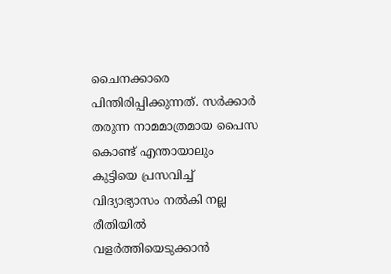ചൈനക്കാരെ പിന്തിരിപ്പിക്കുന്നത്. സര്‍ക്കാര്‍ തരുന്ന നാമമാത്രമായ പൈസ കൊണ്ട് എന്തായാലും കുട്ടിയെ പ്രസവിച്ച് വിദ്യാഭ്യാസം നല്‍കി നല്ല രീതിയില്‍ വളര്‍ത്തിയെടുക്കാന്‍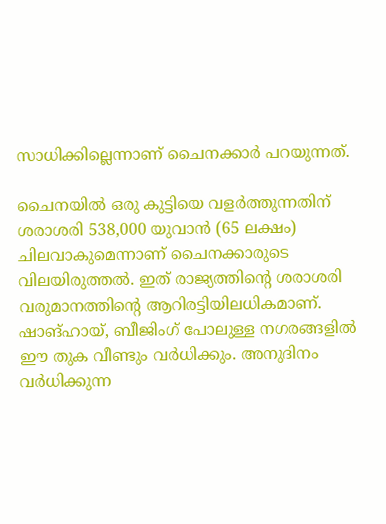സാധിക്കില്ലെന്നാണ് ചൈനക്കാര്‍ പറയുന്നത്.

ചൈനയില്‍ ഒരു കുട്ടിയെ വളര്‍ത്തുന്നതിന് ശരാശരി 538,000 യുവാന്‍ (65 ലക്ഷം) ചിലവാകുമെന്നാണ് ചൈനക്കാരുടെ വിലയിരുത്തല്‍. ഇത് രാജ്യത്തിന്റെ ശരാശരി വരുമാനത്തിന്റെ ആറിരട്ടിയിലധികമാണ്. ഷാങ്ഹായ്, ബീജിംഗ് പോലുള്ള നഗരങ്ങളില്‍ ഈ തുക വീണ്ടും വര്‍ധിക്കും. അനുദിനം വര്‍ധിക്കുന്ന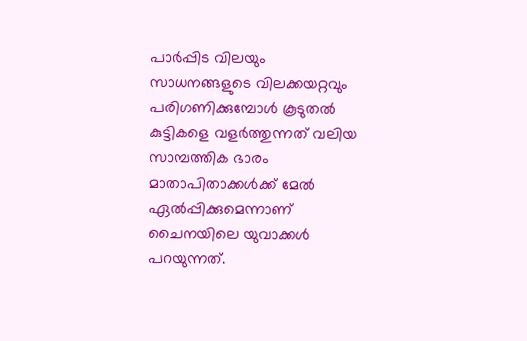പാര്‍പ്പിട വിലയും സാധനങ്ങളുടെ വിലക്കയറ്റവും പരിഗണിക്കുമ്പോള്‍ കൂടുതല്‍ കുട്ടികളെ വളര്‍ത്തുന്നത് വലിയ സാമ്പത്തിക ഭാരം മാതാപിതാക്കള്‍ക്ക് മേല്‍ ഏല്‍പ്പിക്കുമെന്നാണ് ചൈനയിലെ യുവാക്കള്‍ പറയുന്നത്.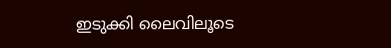ഇടുക്കി ലൈവിലൂടെ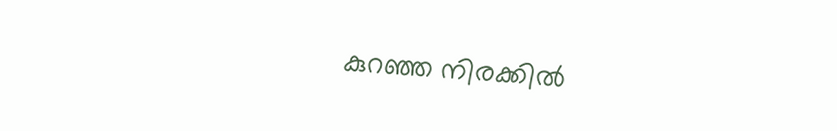കുറഞ്ഞ നിരക്കിൽ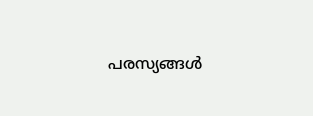പരസ്യങ്ങൾ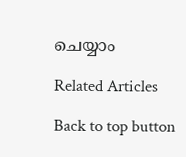ചെയ്യാം

Related Articles

Back to top button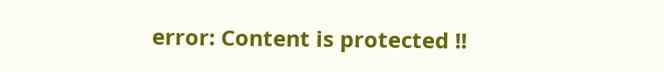error: Content is protected !!